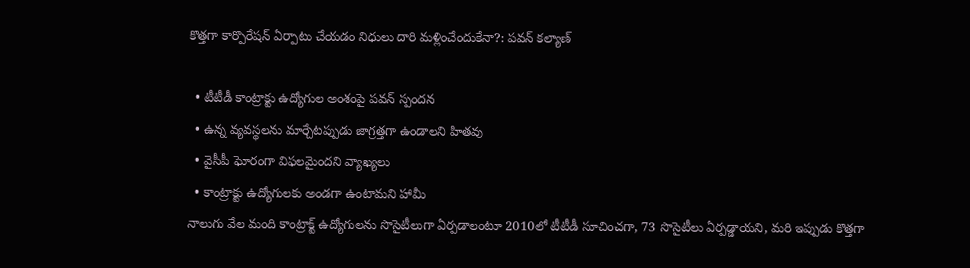కొత్తగా కార్పొరేషన్ ఏర్పాటు చేయడం నిధులు దారి మళ్లించేందుకేనా?: పవన్ కల్యాణ్

  • టీటీడీ కాంట్రాక్టు ఉద్యోగుల అంశంపై పవన్ స్పందన
  • ఉన్న వ్యవస్థలను మార్చేటప్పుడు జాగ్రత్తగా ఉండాలని హితవు
  • వైసీపీ ఘోరంగా విఫలమైందని వ్యాఖ్యలు
  • కాంట్రాక్టు ఉద్యోగులకు అండగా ఉంటామని హామీ
నాలుగు వేల మంది కాంట్రాక్ట్ ఉద్యోగులను సొసైటీలుగా ఏర్పడాలంటూ 2010లో టీటీడీ సూచించగా, 73 సొసైటీలు ఏర్పడ్డాయని, మరి ఇప్పుడు కొత్తగా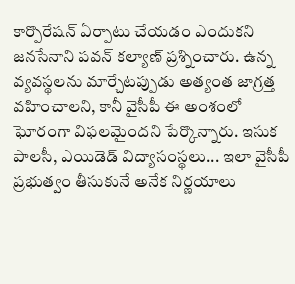కార్పొరేషన్ ఏర్పాటు చేయడం ఎందుకని జనసేనాని పవన్ కల్యాణ్ ప్రశ్నించారు. ఉన్న వ్యవస్థలను మార్చేటప్పుడు అత్యంత జాగ్రత్త వహించాలని, కానీ వైసీపీ ఈ అంశంలో ఘోరంగా విఫలమైందని పేర్కొన్నారు. ఇసుక పాలసీ, ఎయిడెడ్ విద్యాసంస్థలు... ఇలా వైసీపీ ప్రభుత్వం తీసుకునే అనేక నిర్ణయాలు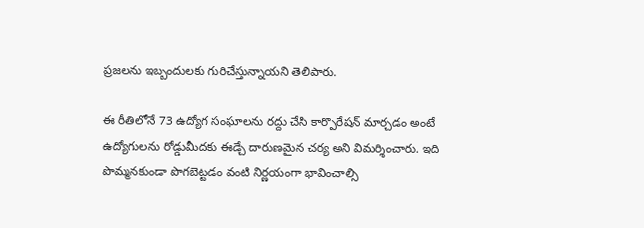ప్రజలను ఇబ్బందులకు గురిచేస్తున్నాయని తెలిపారు.

ఈ రీతిలోనే 73 ఉద్యోగ సంఘాలను రద్దు చేసి కార్పొరేషన్ మార్చడం అంటే ఉద్యోగులను రోడ్డుమీదకు ఈడ్చే దారుణమైన చర్య అని విమర్శించారు. ఇది పొమ్మనకుండా పొగబెట్టడం వంటి నిర్ణయంగా భావించాల్సి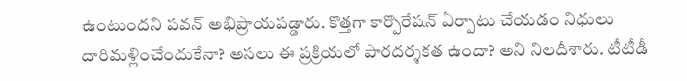ఉంటుందని పవన్ అభిప్రాయపడ్డారు. కొత్తగా కార్పొరేషన్ ఏర్పాటు చేయడం నిధులు దారిమళ్లించేందుకేనా? అసలు ఈ ప్రక్రియలో పారదర్శకత ఉందా? అని నిలదీశారు. టీటీడీ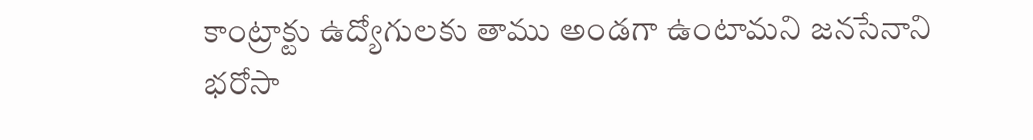కాంట్రాక్టు ఉద్యోగులకు తాము అండగా ఉంటామని జనసేనాని భరోసా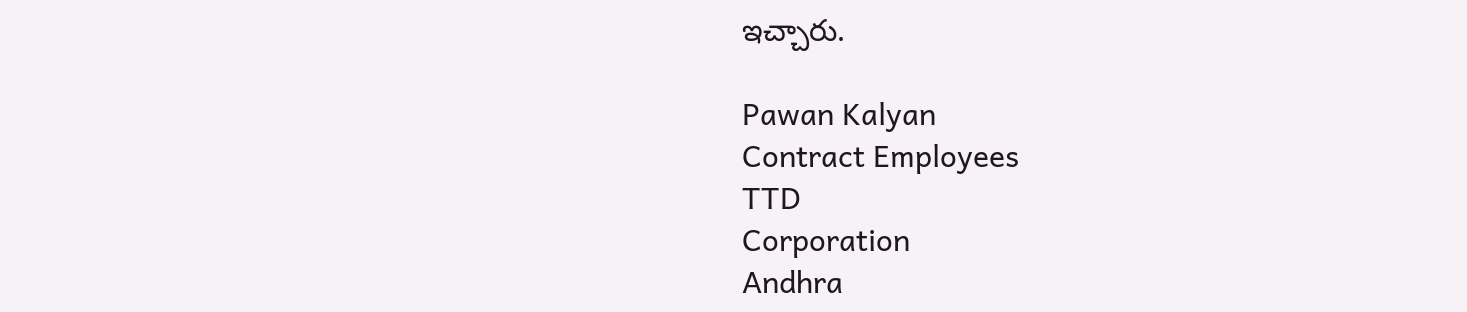ఇచ్చారు.

Pawan Kalyan
Contract Employees
TTD
Corporation
Andhra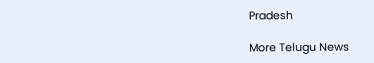Pradesh

More Telugu News